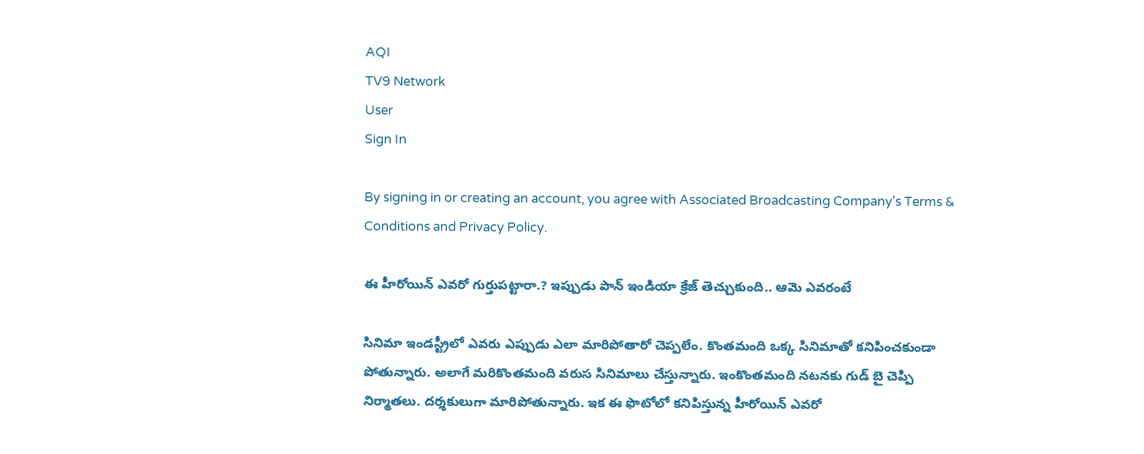AQI
TV9 Network
User
Sign In

By signing in or creating an account, you agree with Associated Broadcasting Company's Terms & Conditions and Privacy Policy.

ఈ హీరోయిన్ ఎవరో గుర్తుపట్టారా.? ఇప్పుడు పాన్ ఇండియా క్రేజ్ తెచ్చుకుంది.. ఆమె ఎవరంటే

సినిమా ఇండస్ట్రీలో ఎవరు ఎప్పుడు ఎలా మారిపోతారో చెప్పలేం. కొంతమంది ఒక్క సినిమాతో కనిపించకుండా పోతున్నారు. అలాగే మరికొంతమంది వరుస సినిమాలు చేస్తున్నారు. ఇంకొంతమంది నటనకు గుడ్ బై చెప్పి నిర్మాతలు. దర్శకులుగా మారిపోతున్నారు. ఇక ఈ ఫొటోలో కనిపిస్తున్న హీరోయిన్ ఎవరో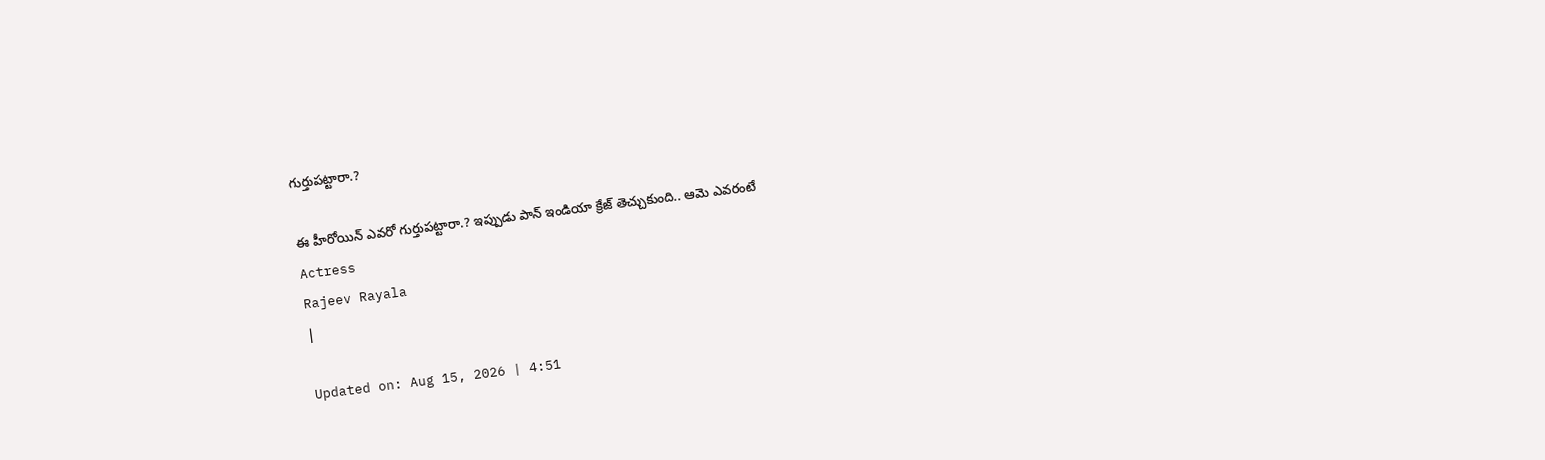గుర్తుపట్టారా.?

ఈ హీరోయిన్ ఎవరో గుర్తుపట్టారా.? ఇప్పుడు పాన్ ఇండియా క్రేజ్ తెచ్చుకుంది.. ఆమె ఎవరంటే
Actress
Rajeev Rayala
|

Updated on: Aug 15, 2026 | 4:51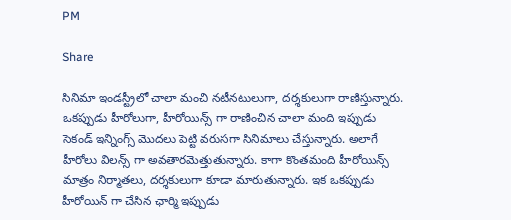PM

Share

సినిమా ఇండస్ట్రీలో చాలా మంచి నటీనటులుగా, దర్శకులుగా రాణిస్తున్నారు. ఒకప్పుడు హీరోలుగా, హీరోయిన్స్ గా రాణించిన చాలా మంది ఇప్పుడు సెకండ్ ఇన్నింగ్స్ మొదలు పెట్టి వరుసగా సినిమాలు చేస్తున్నారు. అలాగే హీరోలు విలన్స్ గా అవతారమెత్తుతున్నారు. కాగా కొంతమంది హీరోయిన్స్ మాత్రం నిర్మాతలు, దర్శకులుగా కూడా మారుతున్నారు. ఇక ఒకప్పుడు హీరోయిన్ గా చేసిన ఛార్మి ఇప్పుడు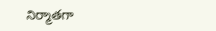నిర్మాతగా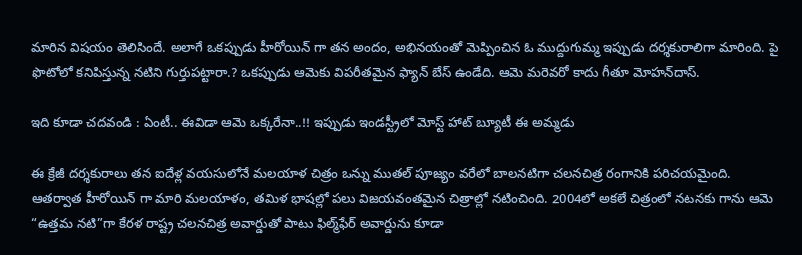మారిన విషయం తెలిసిందే. అలాగే ఒకప్పుడు హీరోయిన్ గా తన అందం, అభినయంతో మెప్పించిన ఓ ముద్దుగుమ్మ ఇప్పుడు దర్శకురాలిగా మారింది. పై ఫొటోలో కనిపిస్తున్న నటిని గుర్తుపట్టారా.? ఒకప్పుడు ఆమెకు విపరీతమైన ఫ్యాన్ బేస్ ఉండేది. ఆమె మరెవరో కాదు గీతూ మోహన్‌దాస్.

ఇది కూడా చదవండి : ఏంటీ.. ఈవిడా ఆమె ఒక్కరేనా..!! ఇప్పుడు ఇండస్ట్రీలో మోస్ట్ హాట్ బ్యూటీ ఈ అమ్మడు

ఈ క్రేజీ దర్శకురాలు తన ఐదేళ్ల వయసులోనే మలయాళ చిత్రం ఒన్ను ముతల్ పూజ్యం వరేలో బాలనటిగా చలనచిత్ర రంగానికి పరిచయమైంది. ఆతర్వాత హీరోయిన్ గా మారి మలయాళం, తమిళ భాషల్లో పలు విజయవంతమైన చిత్రాల్లో నటించింది. 2004లో అకలే చిత్రంలో నటనకు గాను ఆమె “ఉత్తమ నటి”గా కేరళ రాష్ట్ర చలనచిత్ర అవార్డుతో పాటు ఫిల్మ్‌ఫేర్ అవార్డును కూడా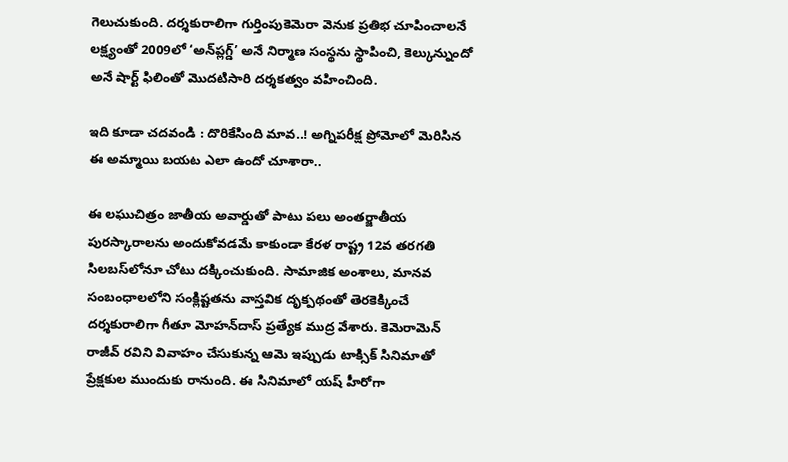గెలుచుకుంది. దర్శకురాలిగా గుర్తింపుకెమెరా వెనుక ప్రతిభ చూపించాలనే లక్ష్యంతో 2009లో ‘అన్‍ప్లగ్డ్’ అనే నిర్మాణ సంస్థను స్థాపించి, కెల్కున్నుందో అనే షార్ట్ ఫిలింతో మొదటిసారి దర్శకత్వం వహించింది.

ఇది కూడా చదవండి : దొరికేసింది మావ..! అగ్నిపరీక్ష ప్రోమోలో మెరిసిన ఈ అమ్మాయి బయట ఎలా ఉందో చూశారా..

ఈ లఘుచిత్రం జాతీయ అవార్డుతో పాటు పలు అంతర్జాతీయ పురస్కారాలను అందుకోవడమే కాకుండా కేరళ రాష్ట్ర 12వ తరగతి సిలబస్‌లోనూ చోటు దక్కించుకుంది. సామాజిక అంశాలు, మానవ సంబంధాలలోని సంక్లిష్టతను వాస్తవిక దృక్పథంతో తెరకెక్కించే దర్శకురాలిగా గీతూ మోహన్‌దాస్ ప్రత్యేక ముద్ర వేశారు. కెమెరామెన్ రాజీవ్ రవిని వివాహం చేసుకున్న ఆమె ఇప్పుడు టాక్సిక్ సినిమాతో ప్రేక్షకుల ముందుకు రానుంది. ఈ సినిమాలో యష్ హీరోగా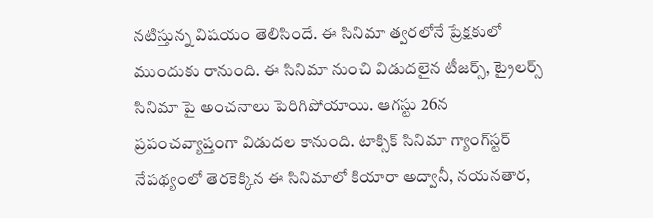నటిస్తున్న విషయం తెలిసిందే. ఈ సినిమా త్వరలోనే ప్రేక్షకులో ముందుకు రానుంది. ఈ సినిమా నుంచి విడుదలైన టీజర్స్, ట్రైలర్స్ సినిమా పై అంచనాలు పెరిగిపోయాయి. ఆగస్టు 26న ప్రపంచవ్యాప్తంగా విడుదల కానుంది. టాక్సిక్ సినిమా గ్యాంగ్‌స్టర్  నేపథ్యంలో తెరకెక్కిన ఈ సినిమాలో కియారా అద్వానీ, నయనతార,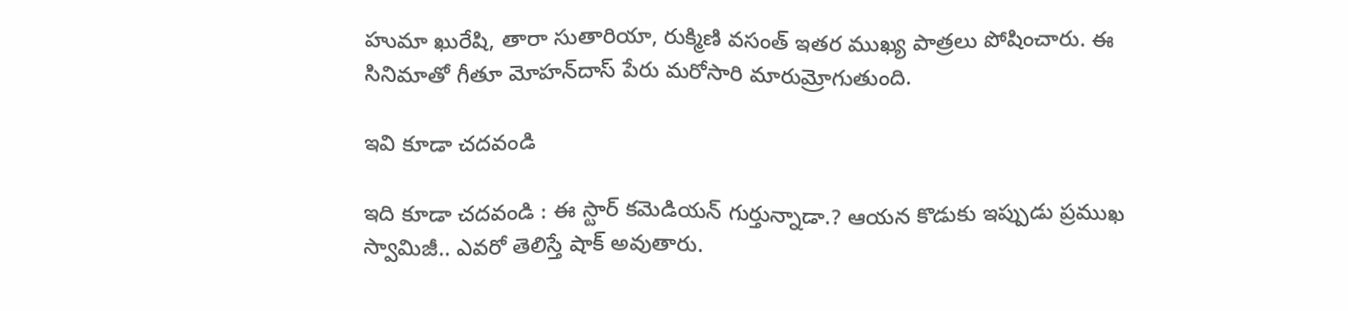హుమా ఖురేషి, తారా సుతారియా, రుక్మిణి వసంత్ ఇతర ముఖ్య పాత్రలు పోషించారు. ఈ సినిమాతో గీతూ మోహన్‌దాస్ పేరు మరోసారి మారుమ్రోగుతుంది.

ఇవి కూడా చదవండి

ఇది కూడా చదవండి : ఈ స్టార్ కమెడియన్ గుర్తున్నాడా.? ఆయన కొడుకు ఇప్పుడు ప్రముఖ స్వామిజీ.. ఎవరో తెలిస్తే షాక్ అవుతారు.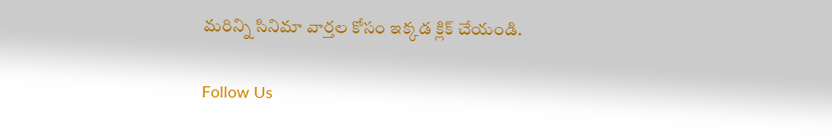మరిన్ని సినిమా వార్తల కోసం ఇక్కడ క్లిక్ చేయండి.

Follow Us